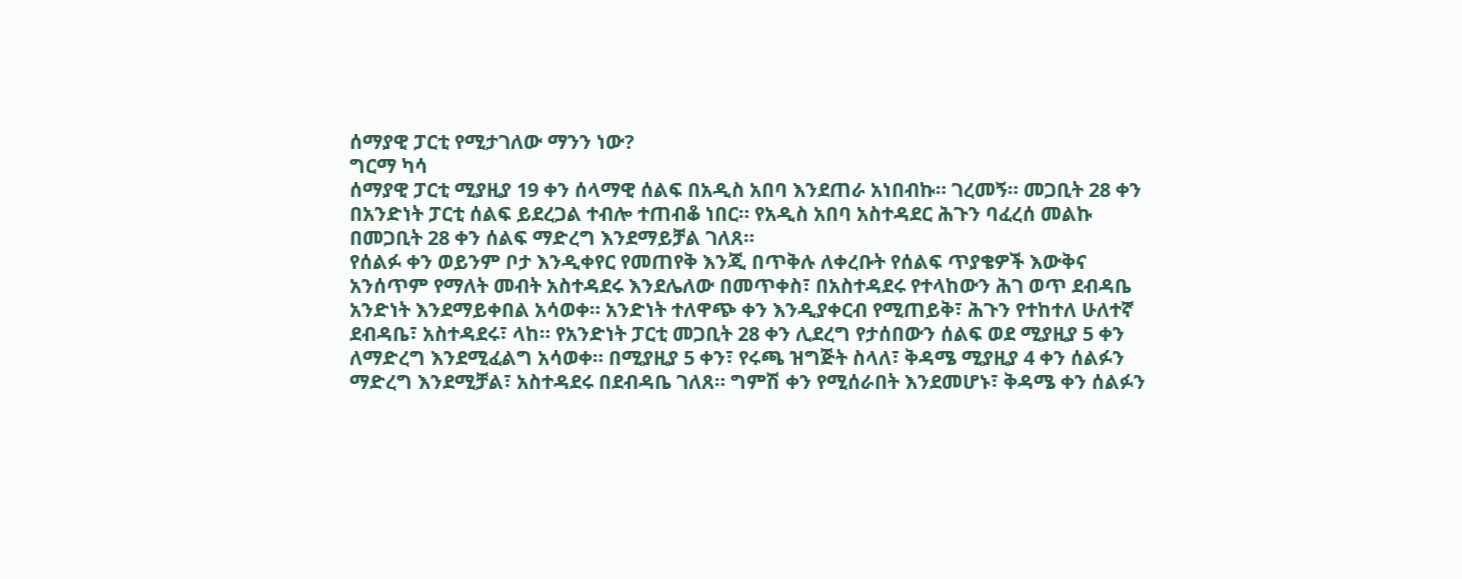ሰማያዊ ፓርቲ የሚታገለው ማንን ነው?
ግርማ ካሳ
ሰማያዊ ፓርቲ ሚያዚያ 19 ቀን ሰላማዊ ሰልፍ በአዲስ አበባ እንደጠራ አነበብኩ። ገረመኝ። መጋቢት 28 ቀን በአንድነት ፓርቲ ሰልፍ ይደረጋል ተብሎ ተጠብቆ ነበር። የአዲስ አበባ አስተዳደር ሕጉን ባፈረሰ መልኩ በመጋቢት 28 ቀን ሰልፍ ማድረግ እንደማይቻል ገለጸ።
የሰልፉ ቀን ወይንም ቦታ እንዲቀየር የመጠየቅ እንጂ በጥቅሉ ለቀረቡት የሰልፍ ጥያቄዎች እውቅና አንሰጥም የማለት መብት አስተዳደሩ እንደሌለው በመጥቀስ፣ በአስተዳደሩ የተላከውን ሕገ ወጥ ደብዳቤ አንድነት እንደማይቀበል አሳወቀ። አንድነት ተለዋጭ ቀን እንዲያቀርብ የሚጠይቅ፣ ሕጉን የተከተለ ሁለተኛ ደብዳቤ፣ አስተዳደሩ፣ ላከ። የአንድነት ፓርቲ መጋቢት 28 ቀን ሊደረግ የታሰበውን ሰልፍ ወደ ሚያዚያ 5 ቀን ለማድረግ እንደሚፈልግ አሳወቀ። በሚያዚያ 5 ቀን፣ የሩጫ ዝግጅት ስላለ፣ ቅዳሜ ሚያዚያ 4 ቀን ሰልፉን ማድረግ እንደሚቻል፣ አስተዳደሩ በደብዳቤ ገለጸ። ግምሽ ቀን የሚሰራበት እንደመሆኑ፣ ቅዳሜ ቀን ሰልፉን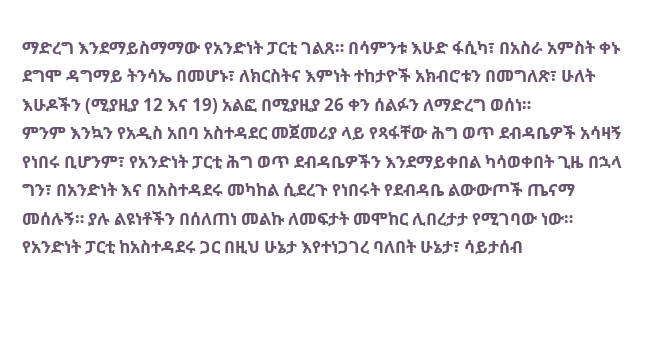ማድረግ እንደማይስማማው የአንድነት ፓርቲ ገልጸ። በሳምንቱ እሁድ ፋሲካ፣ በአስራ አምስት ቀኑ ደግሞ ዳግማይ ትንሳኤ በመሆኑ፣ ለክርስትና እምነት ተከታዮች አክብሮቱን በመግለጽ፣ ሁለት እሁዶችን (ሚያዚያ 12 እና 19) አልፎ በሚያዚያ 26 ቀን ሰልፉን ለማድረግ ወሰነ።
ምንም እንኳን የአዲስ አበባ አስተዳደር መጀመሪያ ላይ የጻፋቸው ሕግ ወጥ ደብዳቤዎች አሳዛኝ የነበሩ ቢሆንም፣ የአንድነት ፓርቲ ሕግ ወጥ ደብዳቤዎችን እንደማይቀበል ካሳወቀበት ጊዜ በኋላ ግን፣ በአንድነት እና በአስተዳደሩ መካከል ሲደረጉ የነበሩት የደብዳቤ ልውውጦች ጤናማ መሰሉኝ። ያሉ ልዩነቶችን በሰለጠነ መልኩ ለመፍታት መሞከር ሊበረታታ የሚገባው ነው።
የአንድነት ፓርቲ ከአስተዳደሩ ጋር በዚህ ሁኔታ እየተነጋገረ ባለበት ሁኔታ፣ ሳይታሰብ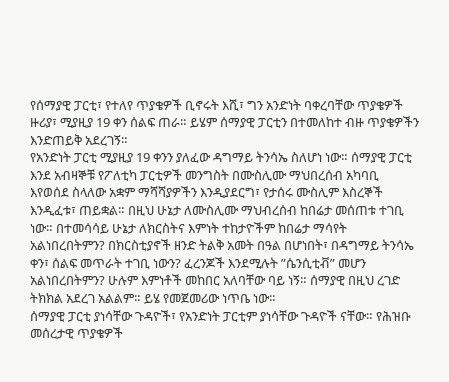የሰማያዊ ፓርቲ፣ የተለየ ጥያቄዎች ቢኖሩት እሺ፣ ግን አንድነት ባቀረባቸው ጥያቄዎች ዙሪያ፣ ሚያዚያ 19 ቀን ሰልፍ ጠራ። ይሄም ሰማያዊ ፓርቲን በተመለከተ ብዙ ጥያቄዎችን እንድጠይቅ አደረገኝ።
የአንድነት ፓርቲ ሚያዚያ 19 ቀንን ያለፈው ዳግማይ ትንሳኤ ስለሆነ ነው። ሰማያዊ ፓርቲ እንደ አብዛኞቹ የፖለቲካ ፓርቲዎች መንግስት በሙስሊሙ ማህበረሰብ አካባቢ እየወሰደ ስላለው አቋም ማሻሻያዎችን እንዲያደርግ፣ የታሰሩ ሙስሊም እስረኞች እንዲፈቱ፣ ጠይቋል። በዚህ ሁኔታ ለሙስሊሙ ማህብረሰብ ከበሬታ መሰጠቱ ተገቢ ነው። በተመሳሳይ ሁኔታ ለክርስትና እምነት ተከታዮችም ከበሬታ ማሳየት አልነበረበትምን? በክርስቲያኖች ዘንድ ትልቅ አመት በዓል በሆነበት፣ በዳግማይ ትንሳኤ ቀን፣ ሰልፍ መጥራት ተገቢ ነውን? ፈረንጆች እንደሚሉት ”ሴንሲቲቭ” መሆን አልነበረበትምን? ሁሉም እምነቶች መከበር አለባቸው ባይ ነኝ። ሰማያዊ በዚህ ረገድ ትክክል አደረገ አልልም። ይሄ የመጀመሪው ነጥቤ ነው።
ሰማያዊ ፓርቲ ያነሳቸው ጉዳዮች፣ የአንድነት ፓርቲም ያነሳቸው ጉዳዮች ናቸው። የሕዝቡ መሰረታዊ ጥያቄዎች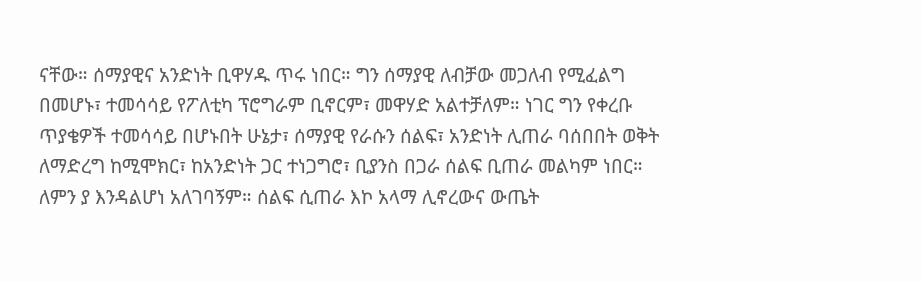ናቸው። ሰማያዊና አንድነት ቢዋሃዱ ጥሩ ነበር። ግን ሰማያዊ ለብቻው መጋለብ የሚፈልግ በመሆኑ፣ ተመሳሳይ የፖለቲካ ፕሮግራም ቢኖርም፣ መዋሃድ አልተቻለም። ነገር ግን የቀረቡ ጥያቄዎች ተመሳሳይ በሆኑበት ሁኔታ፣ ሰማያዊ የራሱን ሰልፍ፣ አንድነት ሊጠራ ባሰበበት ወቅት ለማድረግ ከሚሞክር፣ ከአንድነት ጋር ተነጋግሮ፣ ቢያንስ በጋራ ሰልፍ ቢጠራ መልካም ነበር። ለምን ያ እንዳልሆነ አለገባኝም። ሰልፍ ሲጠራ እኮ አላማ ሊኖረውና ውጤት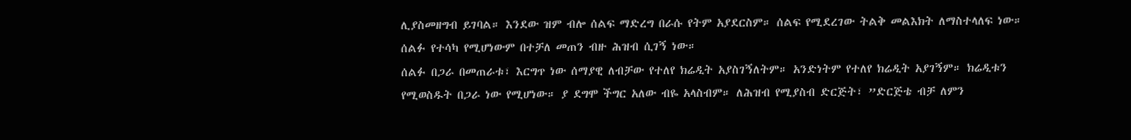ሊያስመዘግብ ይገባል። እንደው ዝም ብሎ ሰልፍ ማድረግ በራሱ የትም አያደርስም። ሰልፍ የሚደረገው ትልቅ መልእክት ለማስተላለፍ ነው። ሰልፉ የተሳካ የሚሆነውም በተቻለ መጠን ብዙ ሕዝብ ሲገኝ ነው።
ሰልፉ በጋራ በመጠራቱ፣ እርግጥ ነው ሰማያዊ ለብቻው የተለየ ክሬዲት አያስገኝለትም። አንድነትም የተለየ ክሬዲት አያገኝም። ክሬዲቱን የሚወስዱት በጋራ ነው የሚሆነው። ያ ደግሞ ችግር አለው ብዬ አላስብም። ለሕዝብ የሚያስብ ድርጅት፣ ”ድርጅቴ ብቻ ለምን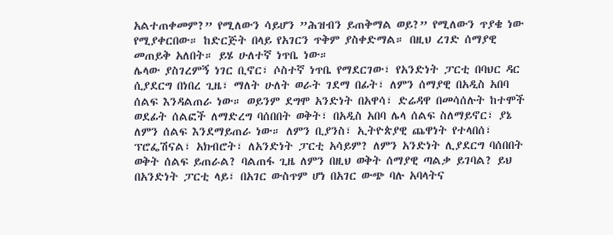አልተጠቀመም?” የሚለውን ሳይሆን ”ሕዝብን ይጠቅማል ወይ?” የሚለውን ጥያቄ ነው የሚያቀርበው። ከድርጅት በላይ የአገርን ጥቅም ያስቀድማል። በዚህ ረገድ ሰማያዊ መጠይቅ አለበት። ይሄ ሁለተኛ ነጥቤ ነው።
ሌላው ያስገረምኝ ነገር ቢኖር፣ ሶስተኛ ነጥቤ የማደርገው፣ የአንድነት ፓርቲ በባህር ዳር ሲያደርግ በነበረ ጊዜ፣ ማለት ሁለት ወራት ገደማ በፊት፣ ለምን ሰማያዊ በአዲስ አበባ ሰልፍ እንዳልጠራ ነው። ወይንም ደግሞ አንድነት በአዋሳ፣ ድሬዳዋ በመሳሰሉት ከተሞች ወደፊት ሰልፎች ለማድረግ ባሰበበት ወቅት፣ በአዲስ አበባ ሌላ ሰልፍ ስለማይኖር፣ ያኔ ለምን ሰልፍ እንደማይጠራ ነው። ለምን ቢያንስ፣ ኢትዮጵያዊ ጨዋነት የተላበሰ፣ ፕሮፌሽናል፣ አክብሮት፣ ለአንድነት ፓርቲ አሳይም? ለምን አንድነት ሊያደርግ ባሰበበት ወቅት ሰልፍ ይጠራል? ባልጠፋ ጊዜ ለምን በዚህ ወቅት ሰማያዊ ጣልቃ ይገባል? ይህ በአንድነት ፓርቲ ላይ፣ በአገር ውስጥም ሆነ በአገር ውጭ ባሉ አባላትና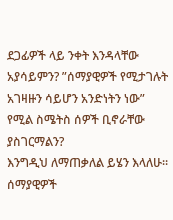ደጋፊዎች ላይ ንቀት እንዳላቸው አያሳይምን? ”ሰማያዊዎች የሚታገሉት አገዛዙን ሳይሆን አንድነትን ነው” የሚል ስሜትስ ሰዎች ቢኖራቸው ያስገርማልን?
እንግዲህ ለማጠቃለል ይሄን እላለሁ። ሰማያዊዎች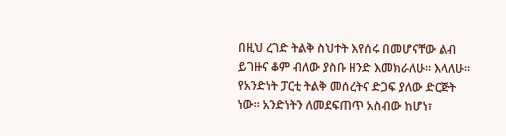በዚህ ረገድ ትልቅ ስህተት እየሰሩ በመሆናቸው ልብ ይገዙና ቆም ብለው ያስቡ ዘንድ እመክራለሁ። እላለሁ። የአንድነት ፓርቲ ትልቅ መሰረትና ድጋፍ ያለው ድርጅት ነው። አንድነትን ለመደፍጠጥ አስብው ከሆነ፣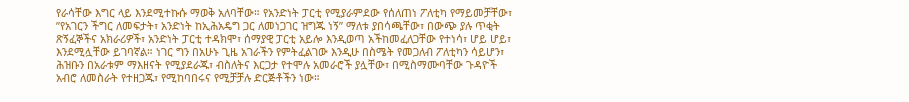የራሳቸው እግር ላይ እንደሚተኩሱ ማወቅ አለባቸው። የአንድነት ፓርቲ የሚያራምደው የሰለጠነ ፖለቲካ የማይመቻቸው፣ ”የአገርን ችግር ለመፍታት፣ አንድነት ከኢሕአዴግ ጋር ለመነጋገር ዝግጁ ነኝ” ማለቱ ያበሳጫቸው፣ በውጭ ያሉ ጥቂት ጽኝፈኞችና አክራሪዎች፣ አንድነት ፓርቲ ተዳክሞ፣ ሰማያዊ ፓርቲ አይሎ እንዲወጣ አችከመፈለጋቸው የተነሳ፣ ሆይ ሆይ፣ እንደሚሏቸው ይገባኛል። ነገር ግን በአሁኑ ጊዜ አገራችን የምትፈልገው እንዲሁ በስሜት የመጋለብ ፖለቲካን ሳይሆን፣ ሕዝቡን በአራቱም ማእዘናት የሚያደራጁ፣ ብስለትና እርጋታ የተሞሉ አመራሮች ያሏቸው፣ በሚስማሙባቸው ጉዳዮች አብሮ ለመስራት የተዘጋጁ፣ የሚከባበሩና የሚቻቻሉ ድርጅቶችን ነው።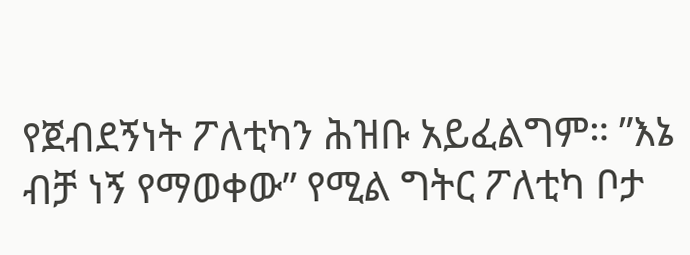የጀብደኝነት ፖለቲካን ሕዝቡ አይፈልግም። ”እኔ ብቻ ነኝ የማወቀው” የሚል ግትር ፖለቲካ ቦታ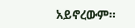አይኖረውም።